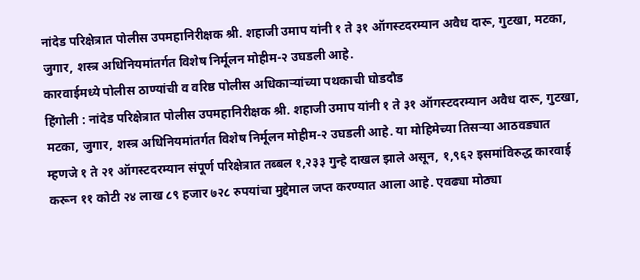नांदेड परिक्षेत्रात पोलीस उपमहानिरीक्षक श्री. शहाजी उमाप यांनी १ ते ३१ ऑगस्टदरम्यान अवैध दारू, गुटखा, मटका, जुगार, शस्त्र अधिनियमांतर्गत विशेष निर्मूलन मोहीम-२ उघडली आहे.
कारवाईमध्ये पोलीस ठाण्यांची व वरिष्ठ पोलीस अधिकाऱ्यांच्या पथकाची घोडदौड
हिंगोली : नांदेड परिक्षेत्रात पोलीस उपमहानिरीक्षक श्री. शहाजी उमाप यांनी १ ते ३१ ऑगस्टदरम्यान अवैध दारू, गुटखा, मटका, जुगार, शस्त्र अधिनियमांतर्गत विशेष निर्मूलन मोहीम-२ उघडली आहे. या मोहिमेच्या तिसऱ्या आठवड्यात म्हणजे १ ते २१ ऑगस्टदरम्यान संपूर्ण परिक्षेत्रात तब्बल १,२३३ गुन्हे दाखल झाले असून, १,९६२ इसमांविरुद्ध कारवाई करून ११ कोटी २४ लाख ८९ हजार ७२८ रुपयांचा मुद्देमाल जप्त करण्यात आला आहे. एवढ्या मोठ्या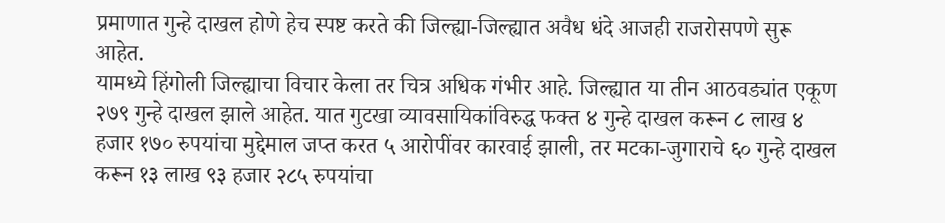प्रमाणात गुन्हे दाखल होणे हेच स्पष्ट करते की जिल्ह्या-जिल्ह्यात अवैध धंदे आजही राजरोसपणे सुरू आहेत.
यामध्ये हिंगोली जिल्ह्याचा विचार केला तर चित्र अधिक गंभीर आहे. जिल्ह्यात या तीन आठवड्यांत एकूण २७९ गुन्हे दाखल झाले आहेत. यात गुटखा व्यावसायिकांविरुद्ध फक्त ४ गुन्हे दाखल करून ८ लाख ४ हजार १७० रुपयांचा मुद्देमाल जप्त करत ५ आरोपींवर कारवाई झाली, तर मटका-जुगाराचे ६० गुन्हे दाखल करून १३ लाख ९३ हजार २८५ रुपयांचा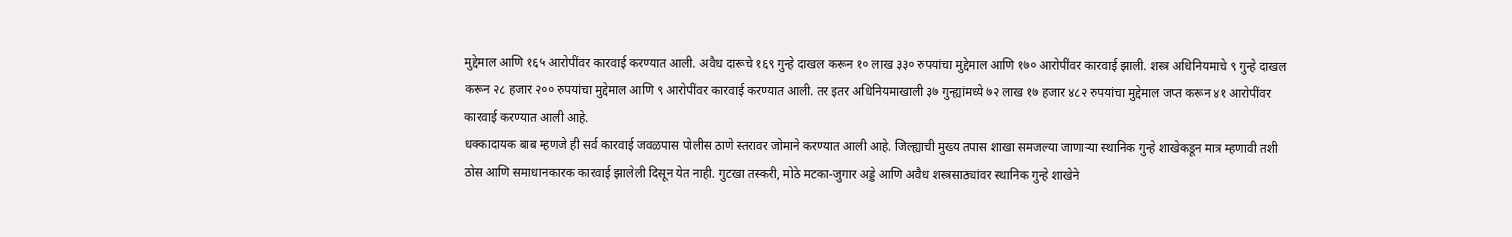मुद्देमाल आणि १६५ आरोपींवर कारवाई करण्यात आली. अवैध दारूचे १६९ गुन्हे दाखल करून १० लाख ३३० रुपयांचा मुद्देमाल आणि १७० आरोपींवर कारवाई झाली. शस्त्र अधिनियमाचे ९ गुन्हे दाखल करून २८ हजार २०० रुपयांचा मुद्देमाल आणि ९ आरोपींवर कारवाई करण्यात आली. तर इतर अधिनियमाखाली ३७ गुन्ह्यांमध्ये ७२ लाख १७ हजार ४८२ रुपयांचा मुद्देमाल जप्त करून ४१ आरोपींवर कारवाई करण्यात आली आहे.
धक्कादायक बाब म्हणजे ही सर्व कारवाई जवळपास पोलीस ठाणे स्तरावर जोमाने करण्यात आली आहे. जिल्ह्याची मुख्य तपास शाखा समजल्या जाणाऱ्या स्थानिक गुन्हे शाखेकडून मात्र म्हणावी तशी ठोस आणि समाधानकारक कारवाई झालेली दिसून येत नाही. गुटखा तस्करी, मोठे मटका-जुगार अड्डे आणि अवैध शस्त्रसाठ्यांवर स्थानिक गुन्हे शाखेने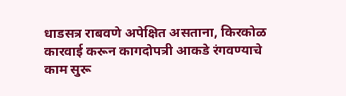धाडसत्र राबवणे अपेक्षित असताना, किरकोळ कारवाई करून कागदोपत्री आकडे रंगवण्याचे काम सुरू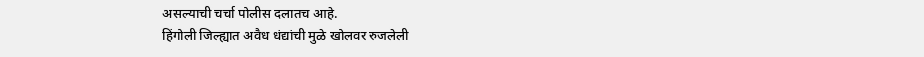असल्याची चर्चा पोलीस दलातच आहे.
हिंगोली जिल्ह्यात अवैध धंद्यांची मुळे खोलवर रुजलेली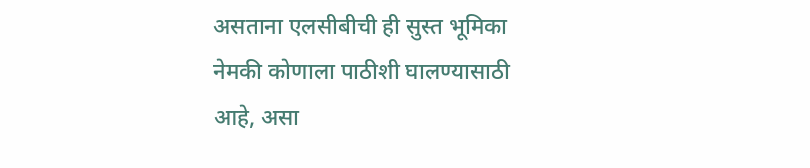असताना एलसीबीची ही सुस्त भूमिका नेमकी कोणाला पाठीशी घालण्यासाठी आहे, असा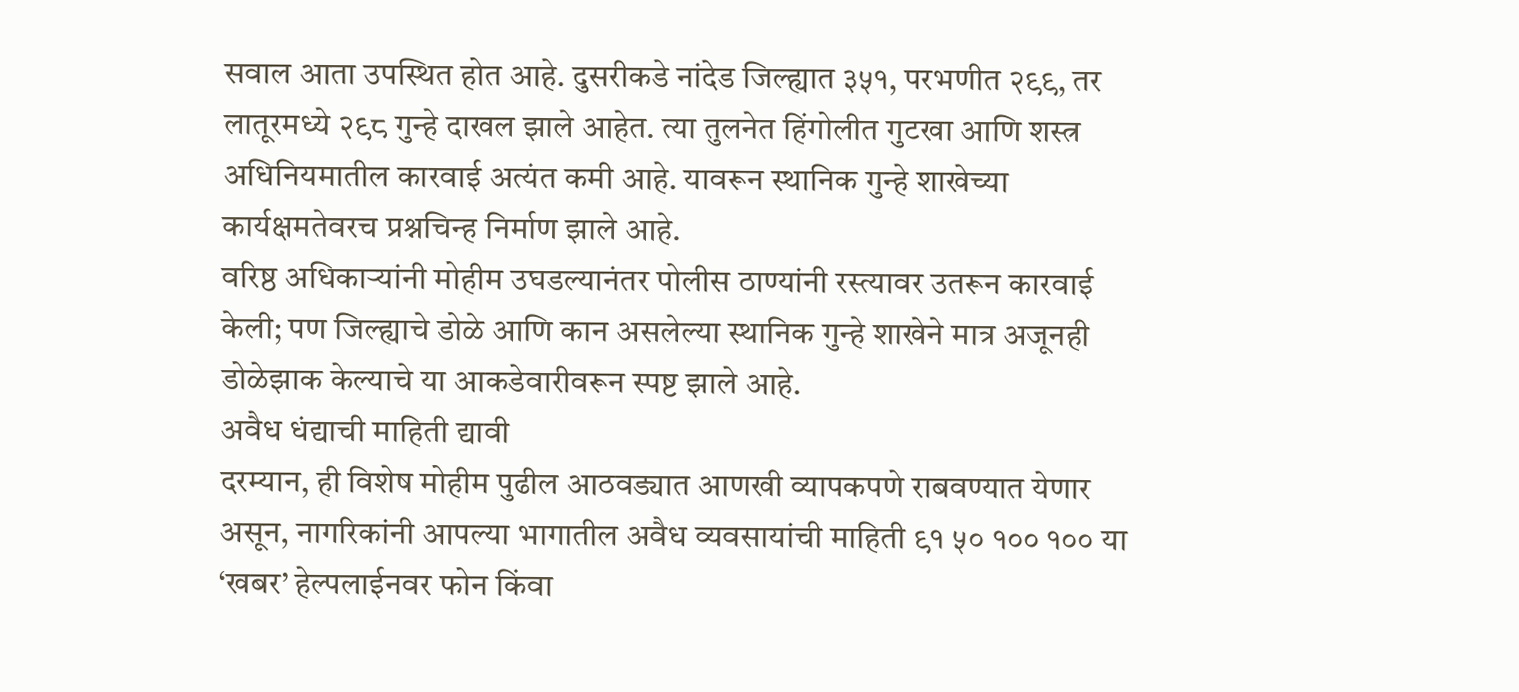सवाल आता उपस्थित होत आहे. दुसरीकडे नांदेड जिल्ह्यात ३५१, परभणीत २९९, तर लातूरमध्ये २९८ गुन्हे दाखल झाले आहेत. त्या तुलनेत हिंगोलीत गुटखा आणि शस्त्र अधिनियमातील कारवाई अत्यंत कमी आहे. यावरून स्थानिक गुन्हे शाखेच्या कार्यक्षमतेवरच प्रश्नचिन्ह निर्माण झाले आहे.
वरिष्ठ अधिकाऱ्यांनी मोहीम उघडल्यानंतर पोलीस ठाण्यांनी रस्त्यावर उतरून कारवाई केली; पण जिल्ह्याचे डोळे आणि कान असलेल्या स्थानिक गुन्हे शाखेने मात्र अजूनही डोळेझाक केल्याचे या आकडेवारीवरून स्पष्ट झाले आहे.
अवैध धंद्याची माहिती द्यावी
दरम्यान, ही विशेष मोहीम पुढील आठवड्यात आणखी व्यापकपणे राबवण्यात येणार असून, नागरिकांनी आपल्या भागातील अवैध व्यवसायांची माहिती ९१ ५० १०० १०० या ‘खबर’ हेल्पलाईनवर फोन किंवा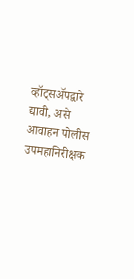व्हॉट्सॲपद्वारे द्यावी, असे आवाहन पोलीस उपमहानिरीक्षक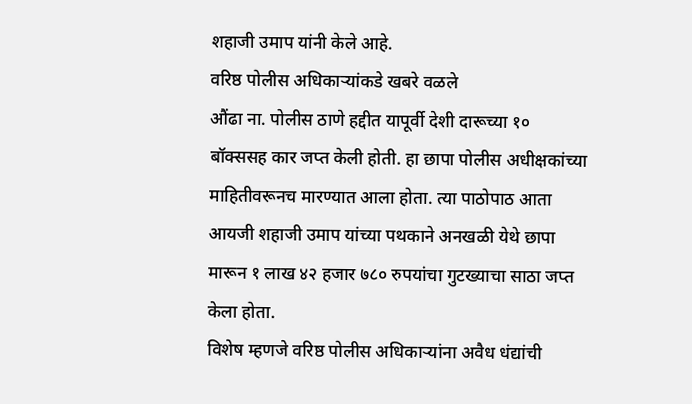शहाजी उमाप यांनी केले आहे.
वरिष्ठ पोलीस अधिकाऱ्यांकडे खबरे वळले
औंढा ना. पोलीस ठाणे हद्दीत यापूर्वी देशी दारूच्या १० बॉक्ससह कार जप्त केली होती. हा छापा पोलीस अधीक्षकांच्या माहितीवरूनच मारण्यात आला होता. त्या पाठोपाठ आता आयजी शहाजी उमाप यांच्या पथकाने अनखळी येथे छापा मारून १ लाख ४२ हजार ७८० रुपयांचा गुटख्याचा साठा जप्त केला होता.
विशेष म्हणजे वरिष्ठ पोलीस अधिकाऱ्यांना अवैध धंद्यांची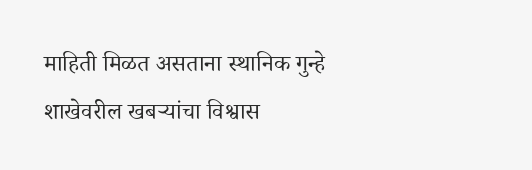माहिती मिळत असताना स्थानिक गुन्हे शाखेवरील खबऱ्यांचा विश्वास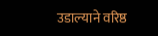उडाल्याने वरिष्ठ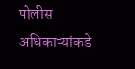पोलीस अधिकाऱ्यांकडे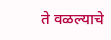ते वळल्याचे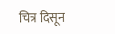चित्र दिसून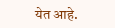येत आहे.